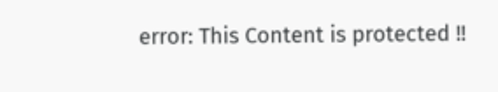error: This Content is protected !!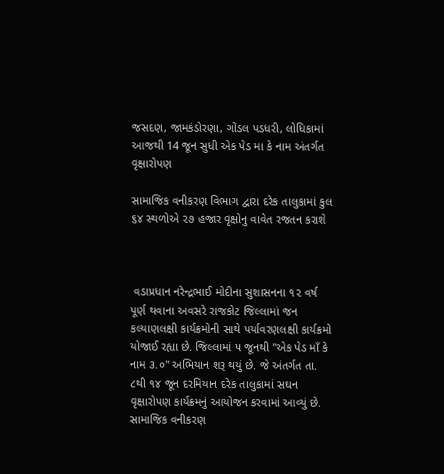જસદણ, જામકંડોરણા, ગોંડલ પડધરી, લોધિકામાં આજથી 14 જૂન સુધી એક પેડ મા કે નામ અંતર્ગત વૃક્ષારોપણ

સામાજિક વનીકરણ વિભાગ દ્વારા દરેક તાલુકામાં કુલ ૬૪ સ્થળોએ ૨૭ હજાર વૃક્ષોનુ વાવેત રજતન કરાશે



 વડાપ્રધાન નરેન્દ્રભાઈ મોદીના સુશાસનના ૧૨ વર્ષ પૂર્ણ થવાના અવસરે રાજકોટ જિલ્લામાં જન કલ્યાણલક્ષી કાર્યક્રમોની સાથે પર્યાવરણલક્ષી કાર્યક્રમો યોજાઈ રહ્યા છે. જિલ્લામાં ૫ જૂનથી "એક પેડ માઁ કે નામ ૩.૦" અભિયાન શરૂ થયું છે. જે અંતર્ગત તા. ૮થી ૧૪ જૂન દરમિયાન દરેક તાલુકામાં સઘન વૃક્ષારોપણ કાર્યક્રમનું આયોજન કરવામાં આવ્યું છે. સામાજિક વનીકરણ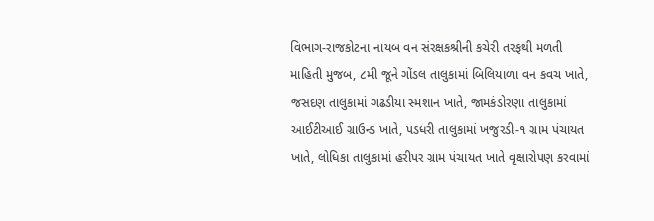વિભાગ-રાજકોટના નાયબ વન સંરક્ષકશ્રીની કચેરી તરફથી મળતી માહિતી મુજબ, ૮મી જૂને ગોંડલ તાલુકામાં બિલિયાળા વન કવચ ખાતે, જસદણ તાલુકામાં ગઢડીયા સ્મશાન ખાતે, જામકંડોરણા તાલુકામાં આઈટીઆઈ ગ્રાઉન્ડ ખાતે, પડધરી તાલુકામાં ખજુરડી-૧ ગ્રામ પંચાયત ખાતે, લોધિકા તાલુકામાં હરીપર ગ્રામ પંચાયત ખાતે વૃક્ષારોપણ કરવામાં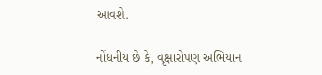આવશે.

નોંધનીય છે કે, વૃક્ષારોપણ અભિયાન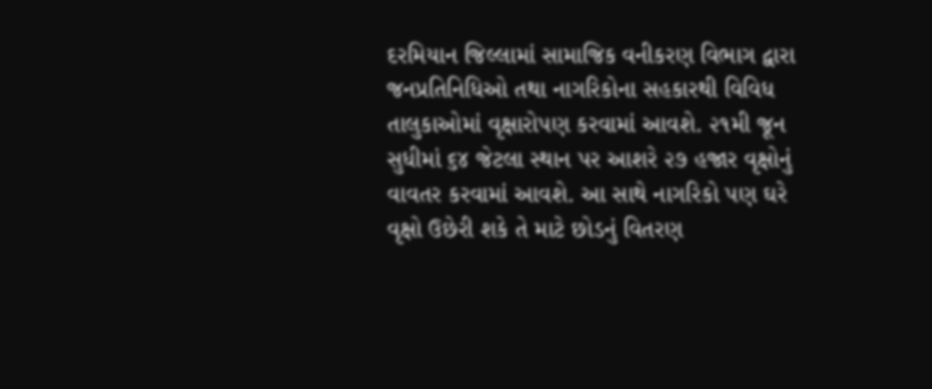દરમિયાન જિલ્લામાં સામાજિક વનીકરણ વિભાગ દ્વારા જનપ્રતિનિધિઓ તથા નાગરિકોના સહકારથી વિવિધ તાલુકાઓમાં વૃક્ષારોપણ કરવામાં આવશે. ૨૧મી જૂન સુધીમાં ૬૪ જેટલા સ્થાન પર આશરે ૨૭ હજાર વૃક્ષોનું વાવતર કરવામાં આવશે. આ સાથે નાગરિકો પણ ઘરે વૃક્ષો ઉછેરી શકે તે માટે છોડનું વિતરણ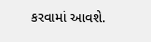કરવામાં આવશે.